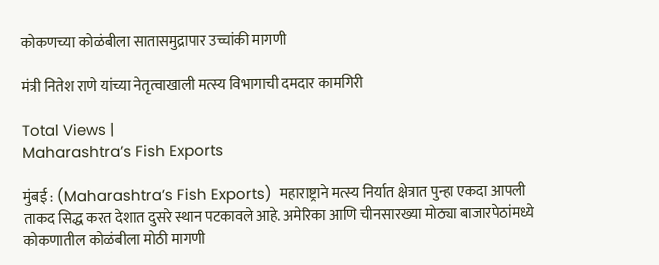कोकणच्या कोळंबीला सातासमुद्रापार उच्चांकी मागणी

मंत्री नितेश राणे यांच्या नेतृत्वाखाली मत्स्य विभागाची दमदार कामगिरी

Total Views |
Maharashtra’s Fish Exports

मुंबई : (Maharashtra’s Fish Exports)  महाराष्ट्राने मत्स्य निर्यात क्षेत्रात पुन्हा एकदा आपली ताकद सिद्ध करत देशात दुसरे स्थान पटकावले आहे. अमेरिका आणि चीनसारख्या मोठ्या बाजारपेठांमध्ये कोकणातील कोळंबीला मोठी मागणी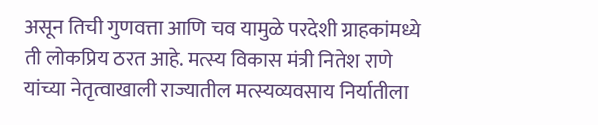असून तिची गुणवत्ता आणि चव यामुळे परदेशी ग्राहकांमध्ये ती लोकप्रिय ठरत आहे. मत्स्य विकास मंत्री नितेश राणे यांच्या नेतृत्वाखाली राज्यातील मत्स्यव्यवसाय निर्यातीला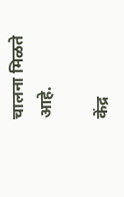चालना मिळते आहे.

केंद्र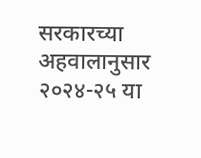सरकारच्या अहवालानुसार २०२४-२५ या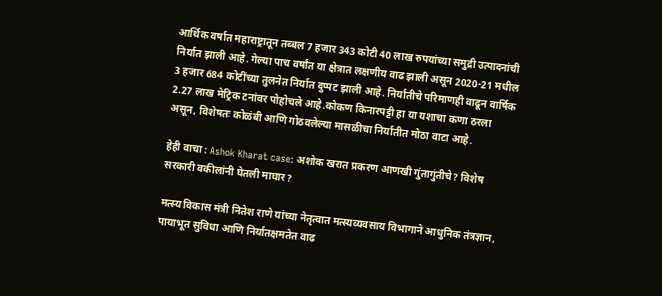आर्थिक वर्षात महाराष्ट्रातून तब्बल 7 हजार 343 कोटी 40 लाख रुपयांच्या समुद्री उत्पादनांची निर्यात झाली आहे. गेल्या पाच वर्षांत या क्षेत्रात लक्षणीय वाढ झाली असून 2020-21 मधील 3 हजार 684 कोटींच्या तुलनेत निर्यात दुप्पट झाली आहे. निर्यातीचे परिमाणही वाढून वार्षिक 2.27 लाख मेट्रिक टनांवर पोहोचले आहे.कोकण किनारपट्टी हा या यशाचा कणा ठरला असून, विशेषतः कोळंबी आणि गोठवलेल्या मासळीचा निर्यातीत मोठा वाटा आहे.

हेही वाचा : Ashok Kharat case: अशोक खरात प्रकरण आणखी गुंतागुंतीचे? विशेष सरकारी वकीलांनी घेतली माघार?

मत्स्य विकास मंत्री नितेश राणे यांच्या नेतृत्वात मत्स्यव्यवसाय विभागाने आधुनिक तंत्रज्ञान, पायाभूत सुविधा आणि निर्यातक्षमतेत वाढ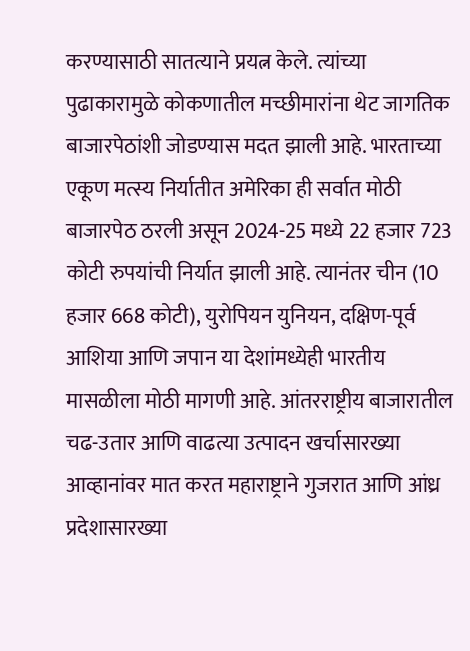करण्यासाठी सातत्याने प्रयत्न केले. त्यांच्या पुढाकारामुळे कोकणातील मच्छीमारांना थेट जागतिक बाजारपेठांशी जोडण्यास मदत झाली आहे. भारताच्या एकूण मत्स्य निर्यातीत अमेरिका ही सर्वात मोठी बाजारपेठ ठरली असून 2024-25 मध्ये 22 हजार 723 कोटी रुपयांची निर्यात झाली आहे. त्यानंतर चीन (10 हजार 668 कोटी), युरोपियन युनियन, दक्षिण-पूर्व आशिया आणि जपान या देशांमध्येही भारतीय मासळीला मोठी मागणी आहे. आंतरराष्ट्रीय बाजारातील चढ-उतार आणि वाढत्या उत्पादन खर्चासारख्या आव्हानांवर मात करत महाराष्ट्राने गुजरात आणि आंध्र प्रदेशासारख्या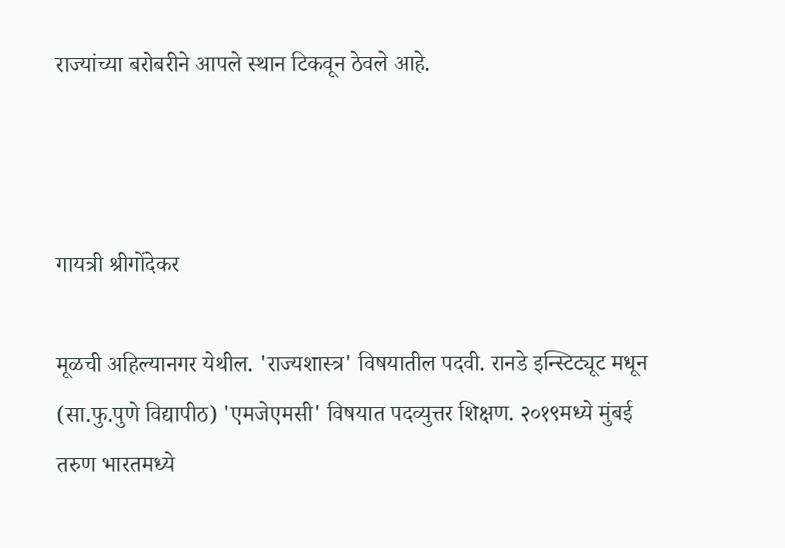राज्यांच्या बरोबरीने आपले स्थान टिकवून ठेवले आहे.



गायत्री श्रीगोंदेकर

मूळची अहिल्यानगर येथील. 'राज्यशास्त्र' विषयातील पदवी. रानडे इन्स्टिट्यूट मधून (सा.फु.पुणे विद्यापीठ) 'एमजेएमसी' विषयात पदव्युत्तर शिक्षण. २०१९मध्ये मुंबई तरुण भारतमध्ये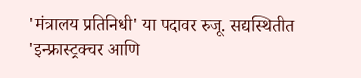'मंत्रालय प्रतिनिधी' या पदावर रुजू. सद्यस्थितीत 'इन्फ्रास्ट्रक्चर आणि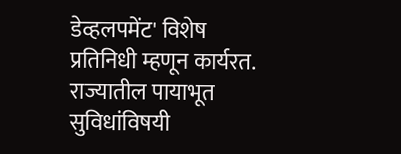डेव्हलपमेंट' विशेष प्रतिनिधी म्हणून कार्यरत. राज्यातील पायाभूत सुविधांविषयी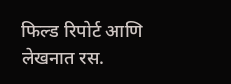फिल्ड रिपोर्ट आणि लेखनात रस.